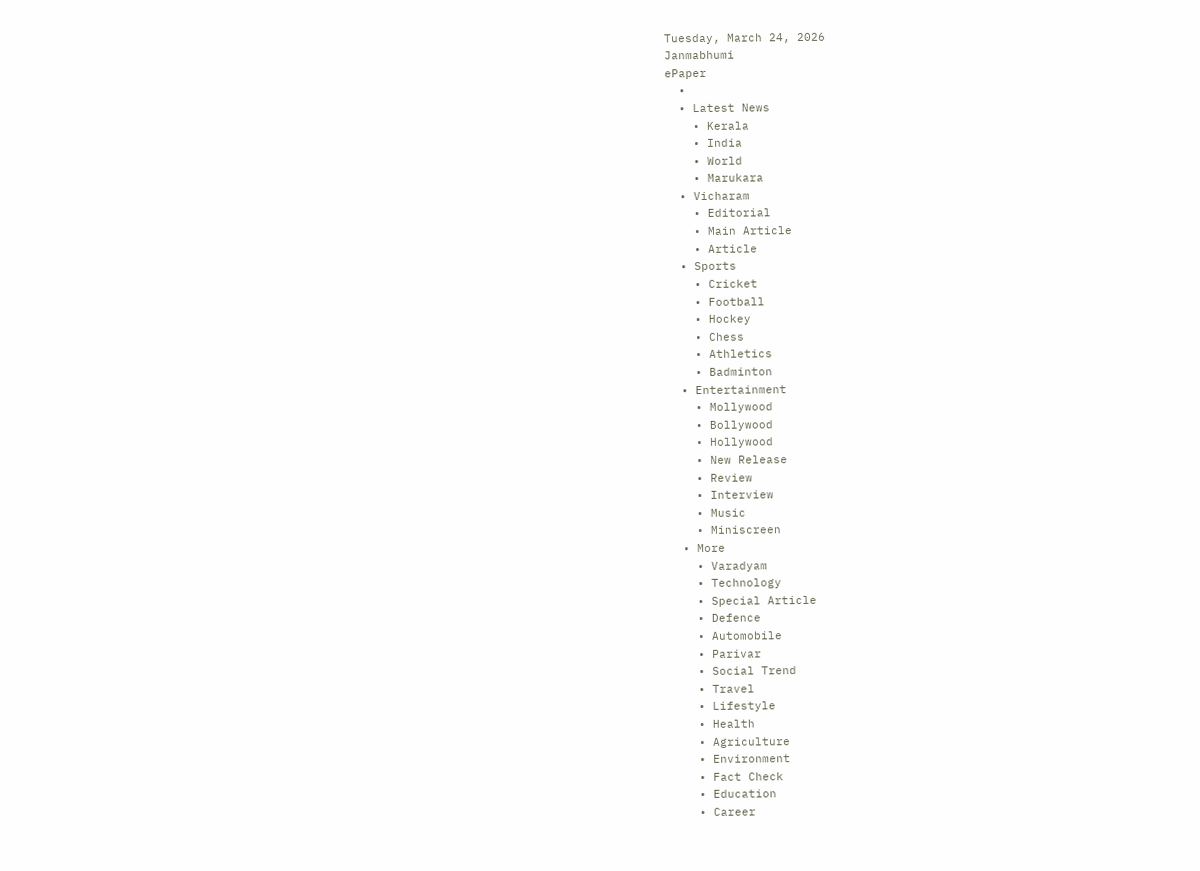Tuesday, March 24, 2026
Janmabhumi
ePaper
  •
  • Latest News
    • Kerala
    • India
    • World
    • Marukara
  • Vicharam
    • Editorial
    • Main Article
    • Article
  • Sports
    • Cricket
    • Football
    • Hockey
    • Chess
    • Athletics
    • Badminton
  • Entertainment
    • Mollywood
    • Bollywood
    • Hollywood
    • New Release
    • Review
    • Interview
    • Music
    • Miniscreen
  • More
    • Varadyam
    • Technology
    • Special Article
    • Defence
    • Automobile
    • Parivar
    • Social Trend
    • Travel
    • Lifestyle
    • Health
    • Agriculture
    • Environment
    • Fact Check
    • Education
    • Career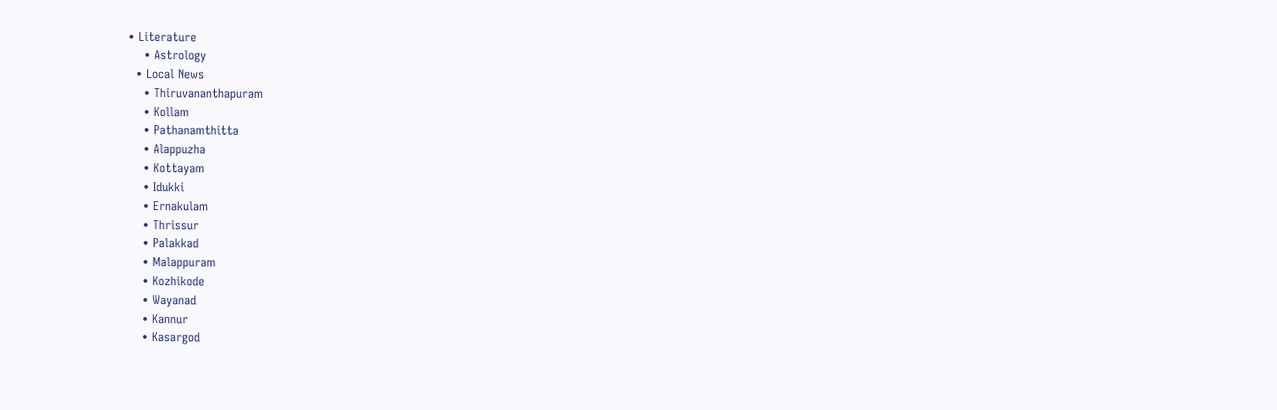• Literature
    • Astrology
  • Local News
    • Thiruvananthapuram
    • Kollam
    • Pathanamthitta
    • Alappuzha
    • Kottayam
    • Idukki
    • Ernakulam
    • Thrissur
    • Palakkad
    • Malappuram
    • Kozhikode
    • Wayanad
    • Kannur
    • Kasargod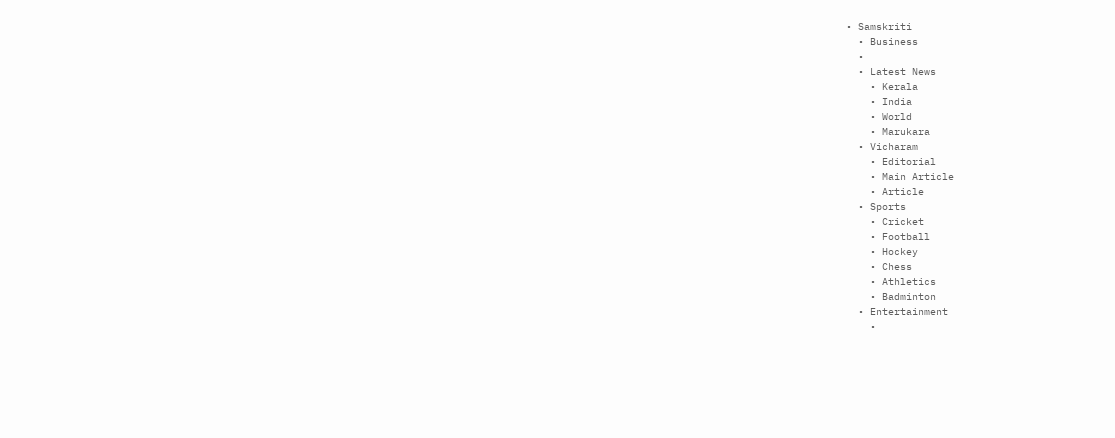• Samskriti
  • Business
  •
  • Latest News
    • Kerala
    • India
    • World
    • Marukara
  • Vicharam
    • Editorial
    • Main Article
    • Article
  • Sports
    • Cricket
    • Football
    • Hockey
    • Chess
    • Athletics
    • Badminton
  • Entertainment
    •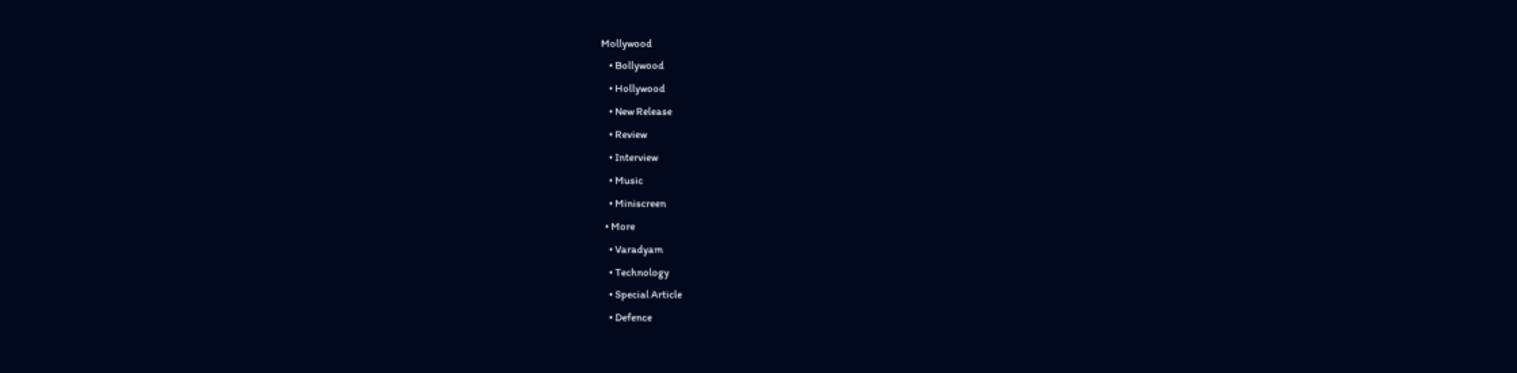Mollywood
    • Bollywood
    • Hollywood
    • New Release
    • Review
    • Interview
    • Music
    • Miniscreen
  • More
    • Varadyam
    • Technology
    • Special Article
    • Defence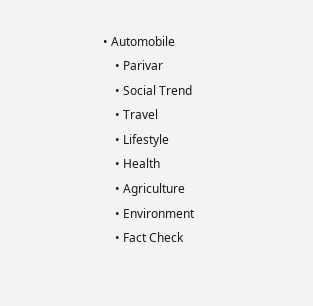• Automobile
    • Parivar
    • Social Trend
    • Travel
    • Lifestyle
    • Health
    • Agriculture
    • Environment
    • Fact Check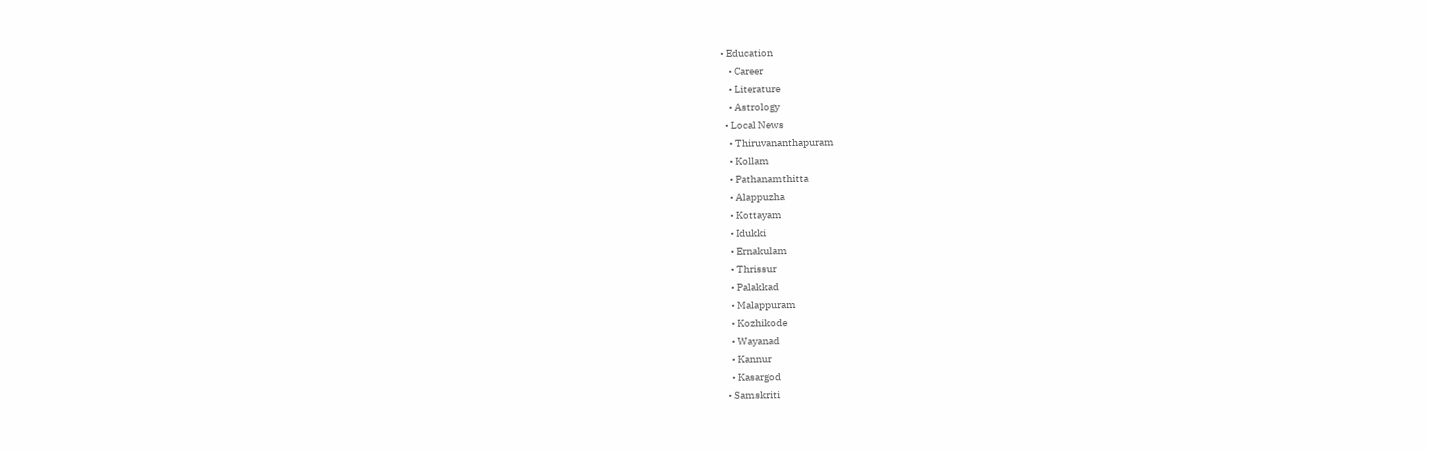• Education
    • Career
    • Literature
    • Astrology
  • Local News
    • Thiruvananthapuram
    • Kollam
    • Pathanamthitta
    • Alappuzha
    • Kottayam
    • Idukki
    • Ernakulam
    • Thrissur
    • Palakkad
    • Malappuram
    • Kozhikode
    • Wayanad
    • Kannur
    • Kasargod
  • Samskriti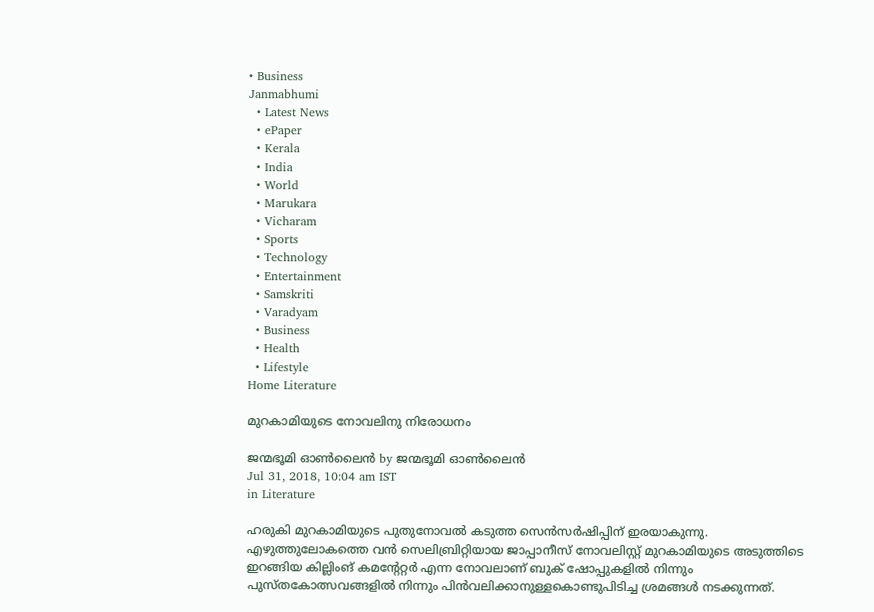• Business
Janmabhumi
  • Latest News
  • ePaper
  • Kerala
  • India
  • World
  • Marukara
  • Vicharam
  • Sports
  • Technology
  • Entertainment
  • Samskriti
  • Varadyam
  • Business
  • Health
  • Lifestyle
Home Literature

മുറകാമിയുടെ നോവലിനു നിരോധനം

ജന്മഭൂമി ഓണ്‍ലൈന്‍ by ജന്മഭൂമി ഓണ്‍ലൈന്‍
Jul 31, 2018, 10:04 am IST
in Literature

ഹരുകി മുറകാമിയുടെ പുതുനോവല്‍ കടുത്ത സെന്‍സര്‍ഷിപ്പിന് ഇരയാകുന്നു. എഴുത്തുലോകത്തെ വന്‍ സെലിബ്രിറ്റിയായ ജാപ്പാനീസ് നോവലിസ്റ്റ് മുറകാമിയുടെ അടുത്തിടെ ഇറങ്ങിയ കില്ലിംങ് കമന്റേറ്റര്‍ എന്ന നോവലാണ് ബുക് ഷോപ്പുകളില്‍ നിന്നും പുസ്തകോത്സവങ്ങളില്‍ നിന്നും പിന്‍വലിക്കാനുള്ളകൊണ്ടുപിടിച്ച ശ്രമങ്ങള്‍ നടക്കുന്നത്.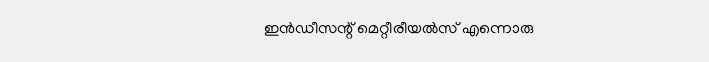ഇന്‍ഡീസന്റ് മെറ്റീരീയല്‍സ് എന്നൊരു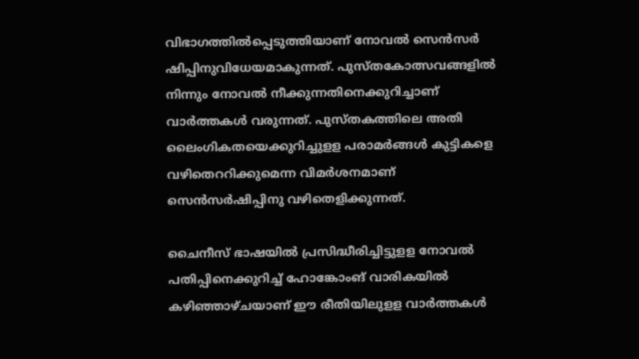വിഭാഗത്തില്‍പ്പെടുത്തിയാണ് നോവല്‍ സെന്‍സര്‍ ഷിപ്പിനുവിധേയമാകുന്നത്. പുസ്തകോത്സവങ്ങളില്‍ നിന്നും നോവല്‍ നീക്കുന്നതിനെക്കുറിച്ചാണ് വാര്‍ത്തകള്‍ വരുന്നത്. പുസ്തകത്തിലെ അതി ലൈംഗികതയെക്കുറിച്ചുളള പരാമര്‍ങ്ങള്‍ കുട്ടികളെ വഴിതെററിക്കുമെന്ന വിമര്‍ശനമാണ് സെന്‍സര്‍ഷിപ്പിനു വഴിതെളിക്കുന്നത്.

ചൈനീസ് ഭാഷയില്‍ പ്രസിദ്ധീരിച്ചിട്ടുളള നോവല്‍ പതിപ്പിനെക്കുറിച്ച് ഹോങ്കോംങ് വാരികയില്‍ കഴിഞ്ഞാഴ്ചയാണ് ഈ രീതിയിലുളള വാര്‍ത്തകള്‍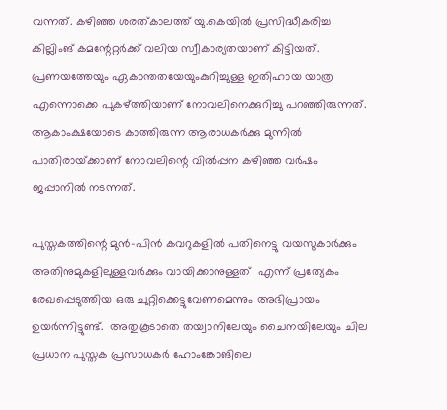വന്നത്. കഴിഞ്ഞ ശരത്കാലത്ത് യു.കെയില്‍ പ്രസിദ്ധീകരിച്ച കില്ലിംങ് കമന്റേറ്റര്‍ക്ക് വലിയ സ്വീകാര്യതയാണ് കിട്ടിയത്. പ്രണയത്തേയും ഏകാന്തതയേയുംകുറിച്ചുള്ള ഇതിഹായ യാത്ര എന്നൊക്കെ പുകഴ്‌ത്തിയാണ് നോവലിനെക്കുറിച്ചു പറഞ്ഞിരുന്നത്. ആകാംക്ഷയോടെ കാത്തിരുന്ന ആരാധകര്‍ക്കു മുന്നില്‍ പാതിരായ്‌ക്കാണ് നോവലിന്റെ വില്‍പ്പന കഴിഞ്ഞ വര്‍ഷം ജപ്പാനില്‍ നടന്നത്.

പുസ്തകത്തിന്റെ മുന്‍-പിന്‍ കവറുകളില്‍ പതിനെട്ടു വയസുകാര്‍ക്കും അതിനുമുകളിലുള്ളവര്‍ക്കും വായിക്കാനുള്ളത്  എന്ന് പ്രത്യേകം രേഖപ്പെടുത്തിയ ഒരു ചുറ്റിക്കെട്ടുവേണമെന്നും അഭിപ്രായം ഉയര്‍ന്നിട്ടുണ്ട്.  അതുകൂടാതെ തയ്വാനിലേയും ചൈനയിലേയും ചില പ്രധാന പുസ്തക പ്രസാധകര്‍ ഹോംങ്കോങിലെ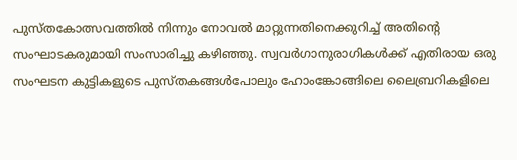പുസ്തകോത്സവത്തില്‍ നിന്നും നോവല്‍ മാറ്റുന്നതിനെക്കുറിച്ച് അതിന്റെ സംഘാടകരുമായി സംസാരിച്ചു കഴിഞ്ഞു. സ്വവര്‍ഗാനുരാഗികള്‍ക്ക് എതിരായ ഒരു സംഘടന കുട്ടികളുടെ പുസ്തകങ്ങള്‍പോലും ഹോംങ്കോങ്ങിലെ ലൈബ്രറികളിലെ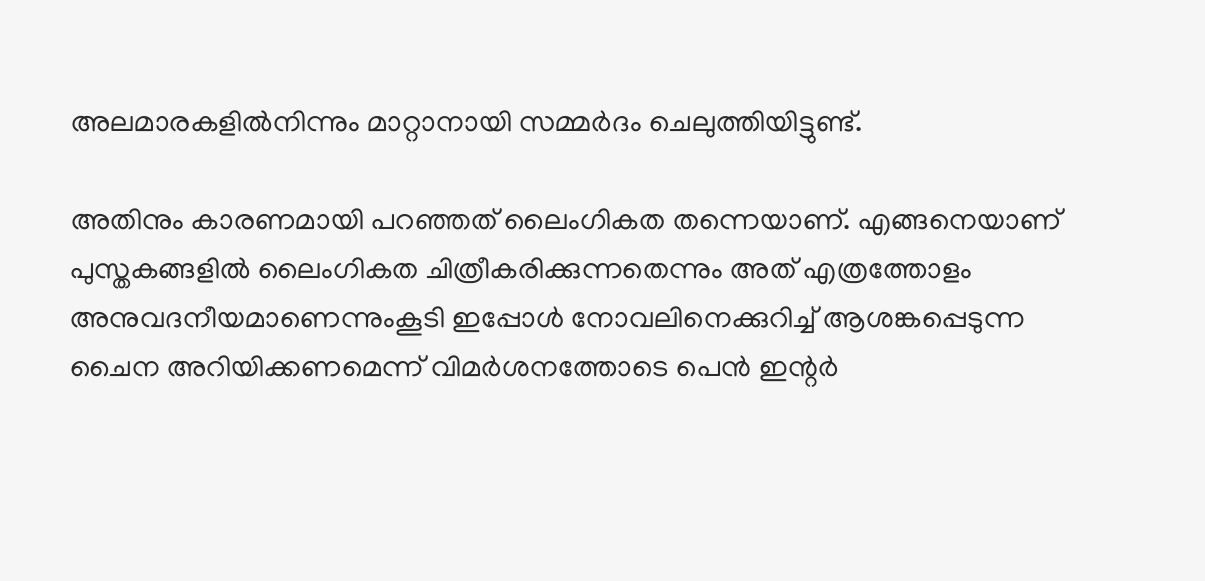അലമാരകളില്‍നിന്നും മാറ്റാനായി സമ്മര്‍ദം ചെലുത്തിയിട്ടുണ്ട്.

അതിനും കാരണമായി പറഞ്ഞത് ലൈംഗികത തന്നെയാണ്. എങ്ങനെയാണ് പുസ്തകങ്ങളില്‍ ലൈംഗികത ചിത്രീകരിക്കുന്നതെന്നും അത് എത്രത്തോളം അനുവദനീയമാണെന്നുംകൂടി ഇപ്പോള്‍ നോവലിനെക്കുറിച്ച് ആശങ്കപ്പെടുന്ന ചൈന അറിയിക്കണമെന്ന് വിമര്‍ശനത്തോടെ പെന്‍ ഇന്റര്‍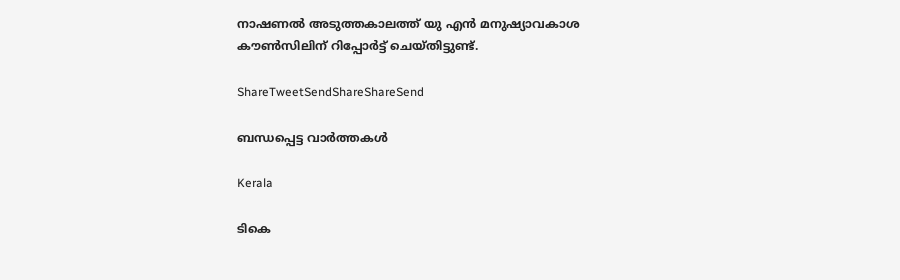നാഷണല്‍ അടുത്തകാലത്ത് യു എന്‍ മനുഷ്യാവകാശ കൗണ്‍സിലിന് റിപ്പോര്‍ട്ട് ചെയ്തിട്ടുണ്ട്.

ShareTweetSendShareShareSend

ബന്ധപ്പെട്ട വാര്‍ത്തകള്‍

Kerala

ടികെ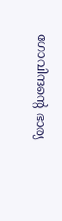ഗോവിന്ദന്റെ ഭാര്യ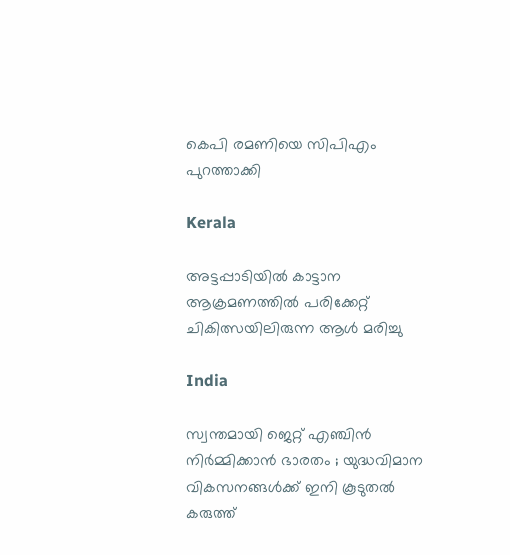കെപി രമണിയെ സിപിഎം പുറത്താക്കി

Kerala

അട്ടപ്പാടിയില്‍ കാട്ടാന ആക്രമണത്തില്‍ പരിക്കേറ്റ് ചികിത്സയിലിരുന്ന ആള്‍ മരിച്ചു

India

സ്വന്തമായി ജെറ്റ് എഞ്ചിൻ നിർമ്മിക്കാൻ ഭാരതം ; യുദ്ധവിമാന വികസനങ്ങൾക്ക് ഇനി കൂടുതൽ കരുത്ത്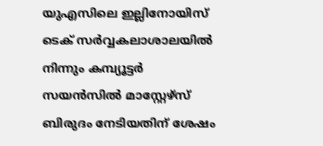യുഎസിലെ ഇല്ലിനോയിസ് ടെക് സര്‍വ്വകലാശാലയില്‍ നിന്നും കമ്പ്യൂട്ടര്‍ സയന്‍സില്‍ മാസ്റ്റേഴ്സ് ബിരുദം നേടിയതിന് ശേഷം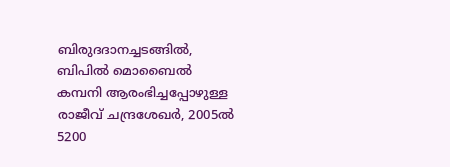ബിരുദദാനച്ചടങ്ങില്‍, ബിപില്‍ മൊബൈല്‍ കമ്പനി ആരംഭിച്ചപ്പോഴുള്ള രാജീവ് ചന്ദ്രശേഖര്‍, 2005ല്‍ 5200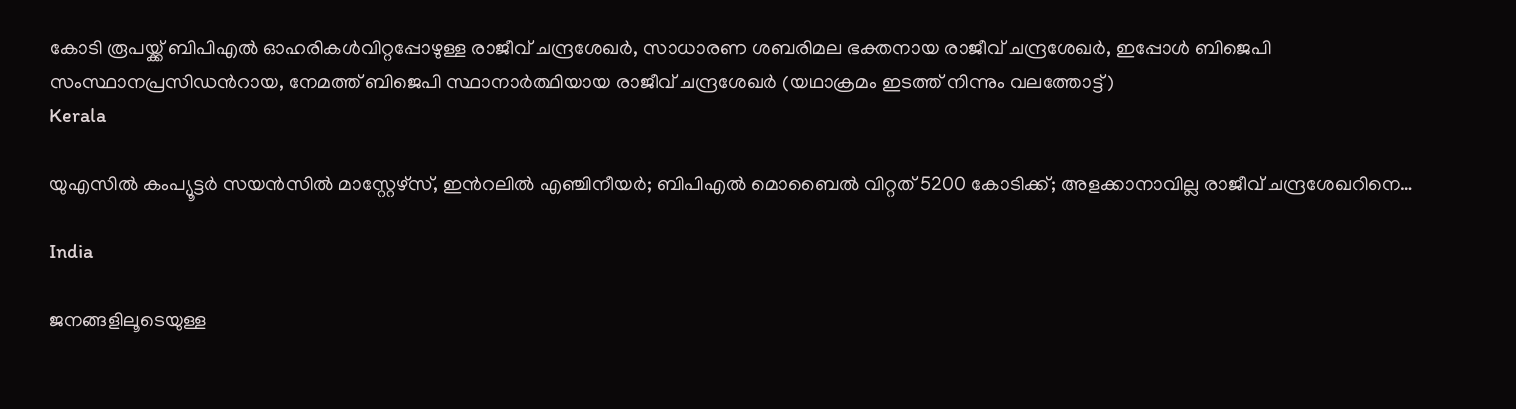കോടി രൂപയ്ക്ക് ബിപിഎല്‍ ഓഹരികള്‍വിറ്റപ്പോഴുള്ള രാജീവ് ചന്ദ്രശേഖര്‍, സാധാരണ ശബരിമല ഭക്തനായ രാജീവ് ചന്ദ്രശേഖര്‍, ഇപ്പോള്‍ ബിജെപി സംസ്ഥാനപ്രസിഡന്‍റായ, നേമത്ത് ബിജെപി സ്ഥാനാര്‍ത്ഥിയായ രാജീവ് ചന്ദ്രശേഖര്‍ (യഥാക്രമം ഇടത്ത് നിന്നും വലത്തോട്ട്)
Kerala

യുഎസില്‍ കംപ്യൂട്ടര്‍ സയന്‍സില്‍ മാസ്റ്റേഴ്സ്, ഇന്‍റലില്‍ എഞ്ചിനീയര്‍; ബിപിഎല്‍ മൊബൈല്‍ വിറ്റത് 5200 കോടിക്ക്; അളക്കാനാവില്ല രാജീവ് ചന്ദ്രശേഖറിനെ…

India

ജനങ്ങളിലൂടെയുള്ള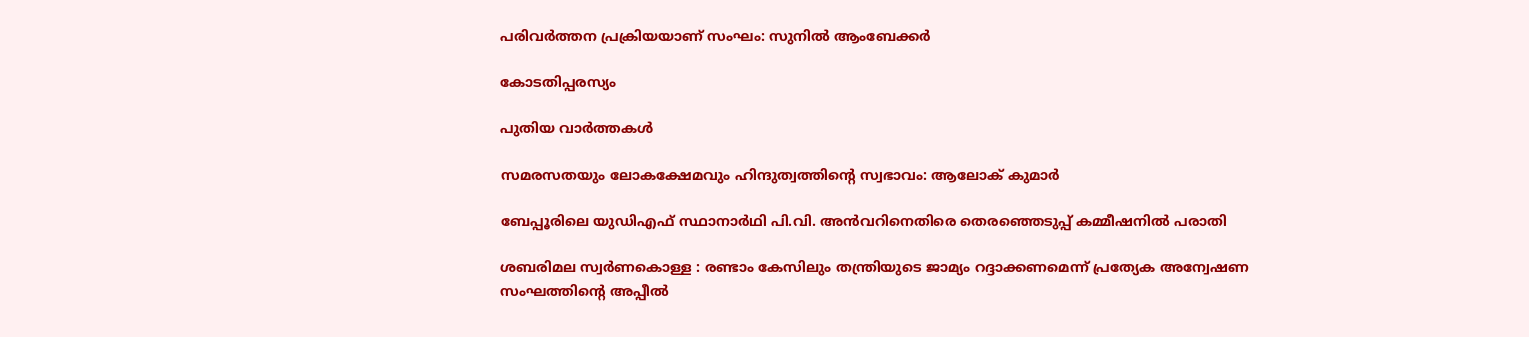പരിവര്‍ത്തന പ്രക്രിയയാണ് സംഘം: സുനില്‍ ആംബേക്കര്‍

കോടതിപ്പരസ്യം

പുതിയ വാര്‍ത്തകള്‍

സമരസതയും ലോകക്ഷേമവും ഹിന്ദുത്വത്തിന്റെ സ്വഭാവം: ആലോക് കുമാര്‍

ബേപ്പൂരിലെ യുഡിഎഫ് സ്ഥാനാര്‍ഥി പി.വി. അന്‍വറിനെതിരെ തെരഞ്ഞെടുപ്പ് കമ്മീഷനില്‍ പരാതി

ശബരിമല സ്വര്‍ണകൊള്ള : രണ്ടാം കേസിലും തന്ത്രിയുടെ ജാമ്യം റദ്ദാക്കണമെന്ന് പ്രത്യേക അന്വേഷണ സംഘത്തിന്റെ അപ്പീല്‍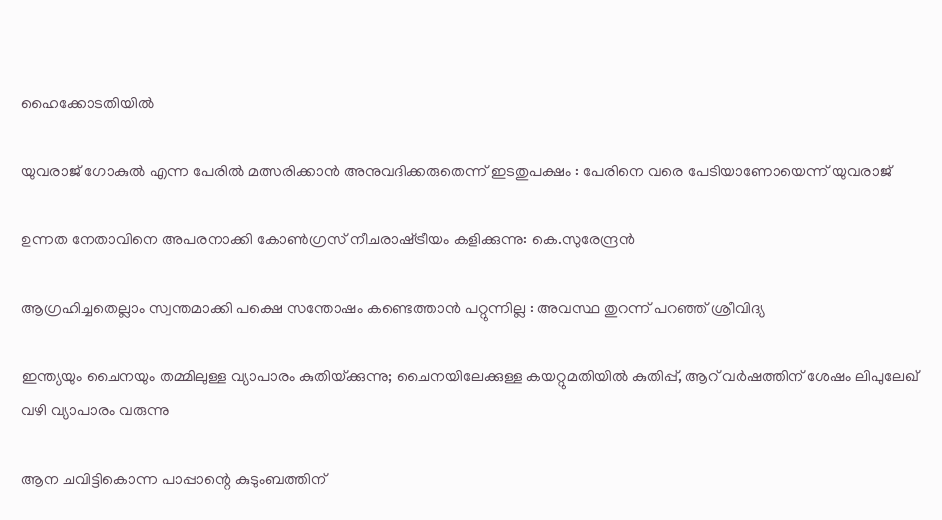ഹൈക്കോടതിയില്‍

യുവരാജ് ഗോകുൽ എന്ന പേരിൽ മത്സരിക്കാൻ അനുവദിക്കരുതെന്ന് ഇടതുപക്ഷം : പേരിനെ വരെ പേടിയാണോയെന്ന് യുവരാജ്

ഉന്നത നേതാവിനെ അപരനാക്കി കോൺഗ്രസ് നീചരാഷ്‌ട്രീയം കളിക്കുന്നു: കെ.സുരേന്ദ്രൻ

ആഗ്രഹിച്ചതെല്ലാം സ്വന്തമാക്കി പക്ഷെ സന്തോഷം കണ്ടെത്താൻ പറ്റുന്നില്ല : അവസ്ഥ തുറന്ന് പറഞ്ഞ് ശ്രീവിദ്യ

ഇന്ത്യയും ചൈനയും തമ്മിലുള്ള വ്യാപാരം കുതിയ്‌ക്കുന്നു; ചൈനയിലേക്കുള്ള കയറ്റുമതിയില്‍ കുതിപ്പ്, ആറ് വര്‍ഷത്തിന് ശേഷം ലിപുലേഖ് വഴി വ്യാപാരം വരുന്നു

ആന ചവിട്ടികൊന്ന പാപ്പാന്റെ കുടുംബത്തിന്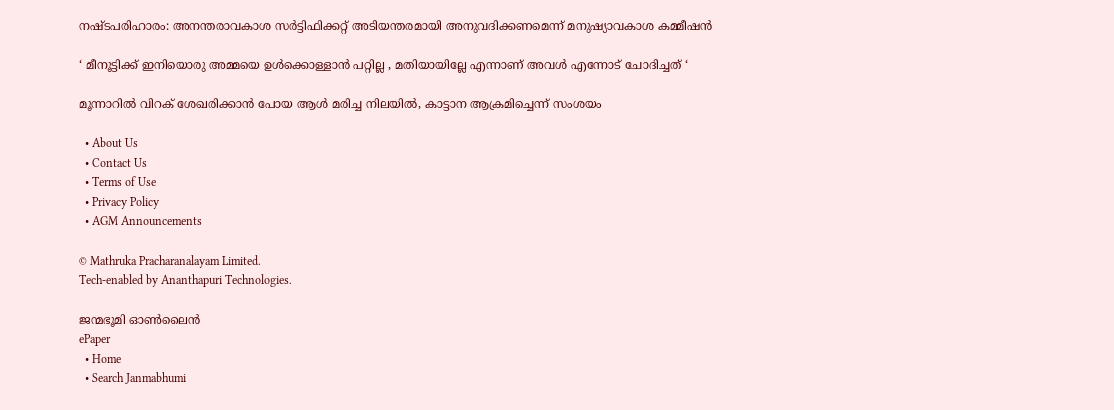നഷ്ടപരിഹാരം: അനന്തരാവകാശ സര്‍ട്ടിഫിക്കറ്റ് അടിയന്തരമായി അനുവദിക്കണമെന്ന് മനുഷ്യാവകാശ കമ്മീഷന്‍

‘ മീനൂട്ടിക്ക് ഇനിയൊരു അമ്മയെ ഉൾക്കൊള്ളാൻ പറ്റില്ല , മതിയായില്ലേ എന്നാണ് അവൾ എന്നോട് ചോദിച്ചത് ‘

മൂന്നാറില്‍ വിറക് ശേഖരിക്കാന്‍ പോയ ആള്‍ മരിച്ച നിലയില്‍, കാട്ടാന ആക്രമിച്ചെന്ന് സംശയം

  • About Us
  • Contact Us
  • Terms of Use
  • Privacy Policy
  • AGM Announcements

© Mathruka Pracharanalayam Limited.
Tech-enabled by Ananthapuri Technologies.

ജന്മഭൂമി ഓണ്‍ലൈന്‍
ePaper
  • Home
  • Search Janmabhumi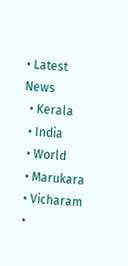• Latest News
  • Kerala
  • India
  • World
  • Marukara
  • Vicharam
  •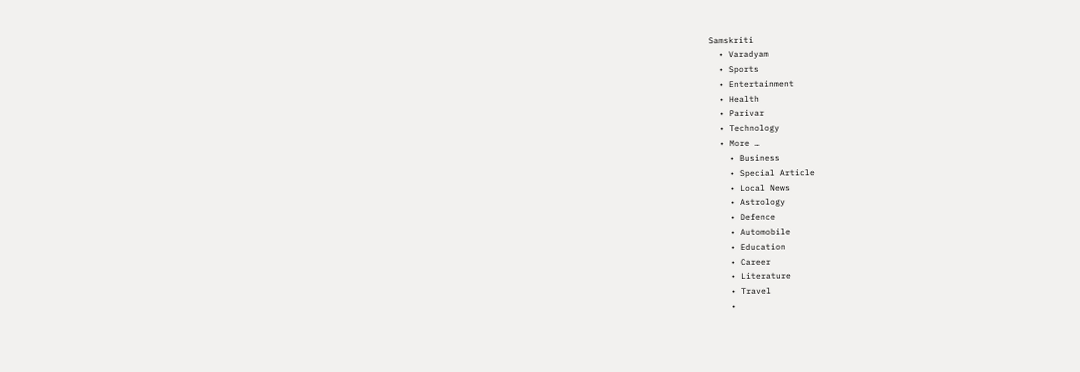Samskriti
  • Varadyam
  • Sports
  • Entertainment
  • Health
  • Parivar
  • Technology
  • More …
    • Business
    • Special Article
    • Local News
    • Astrology
    • Defence
    • Automobile
    • Education
    • Career
    • Literature
    • Travel
    •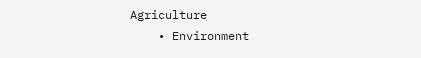Agriculture
    • Environment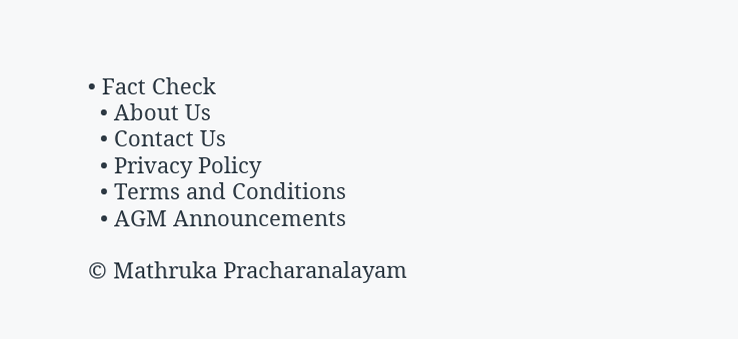• Fact Check
  • About Us
  • Contact Us
  • Privacy Policy
  • Terms and Conditions
  • AGM Announcements

© Mathruka Pracharanalayam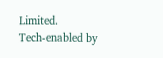Limited.
Tech-enabled by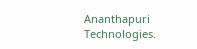Ananthapuri Technologies.